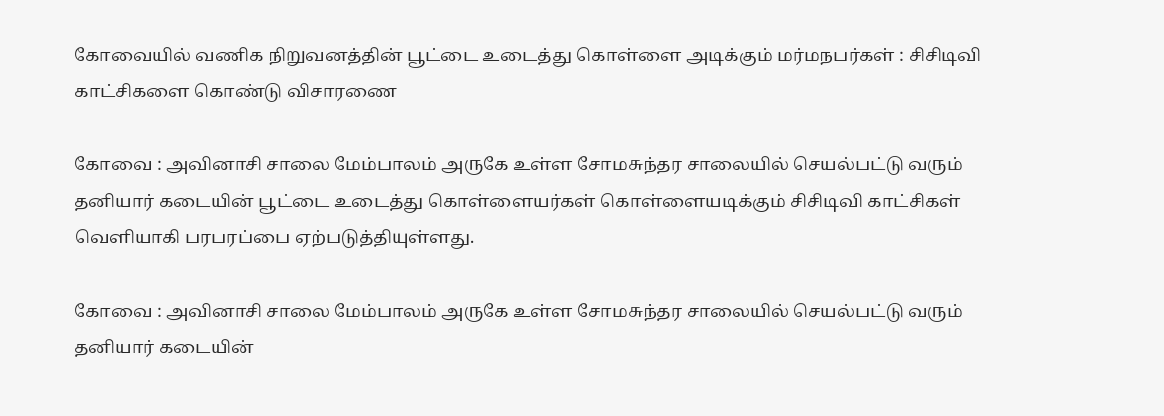கோவையில் வணிக நிறுவனத்தின் பூட்டை உடைத்து கொள்ளை அடிக்கும் மர்மநபர்கள் : சிசிடிவி காட்சிகளை கொண்டு விசாரணை

கோவை : அவினாசி சாலை மேம்பாலம் அருகே உள்ள சோமசுந்தர சாலையில் செயல்பட்டு வரும் தனியார் கடையின் பூட்டை உடைத்து கொள்ளையர்கள் கொள்ளையடிக்கும் சிசிடிவி காட்சிகள் வெளியாகி பரபரப்பை ஏற்படுத்தியுள்ளது.

கோவை : அவினாசி சாலை மேம்பாலம் அருகே உள்ள சோமசுந்தர சாலையில் செயல்பட்டு வரும் தனியார் கடையின்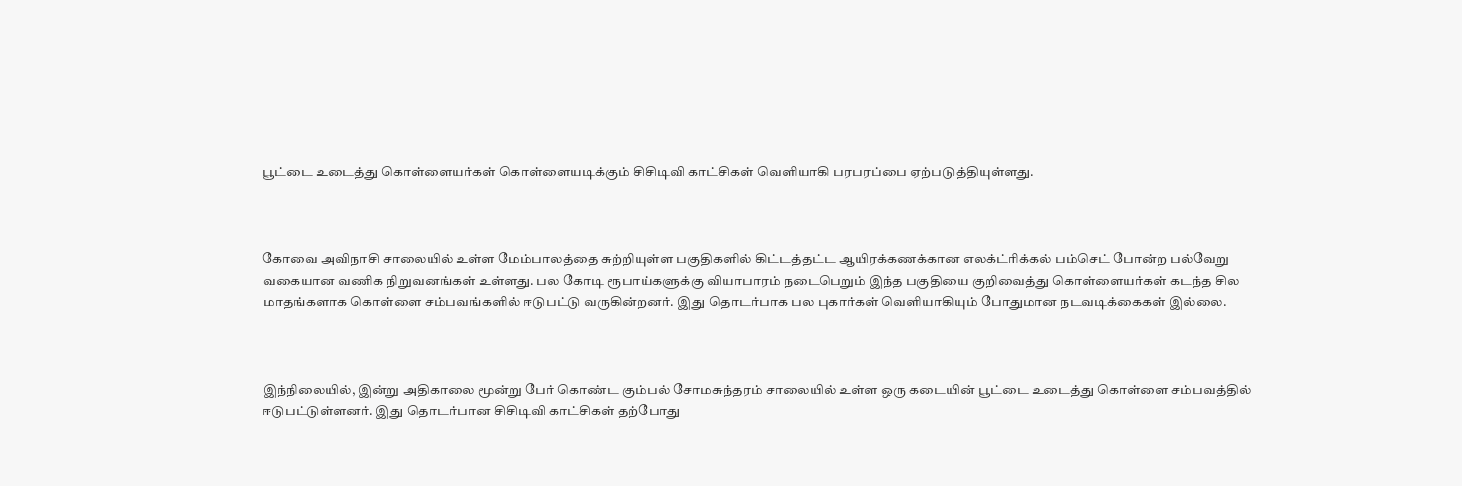பூட்டை உடைத்து கொள்ளையர்கள் கொள்ளையடிக்கும் சிசிடிவி காட்சிகள் வெளியாகி பரபரப்பை ஏற்படுத்தியுள்ளது.



கோவை அவிநாசி சாலையில் உள்ள மேம்பாலத்தை சுற்றியுள்ள பகுதிகளில் கிட்டத்தட்ட ஆயிரக்கணக்கான எலக்ட்ரிக்கல் பம்செட் போன்ற பல்வேறு வகையான வணிக நிறுவனங்கள் உள்ளது. பல கோடி ரூபாய்களுக்கு வியாபாரம் நடைபெறும் இந்த பகுதியை குறிவைத்து கொள்ளையர்கள் கடந்த சில மாதங்களாக கொள்ளை சம்பவங்களில் ஈடுபட்டு வருகின்றனர். இது தொடர்பாக பல புகார்கள் வெளியாகியும் போதுமான நடவடிக்கைகள் இல்லை.



இந்நிலையில், இன்று அதிகாலை மூன்று பேர் கொண்ட கும்பல் சோமசுந்தரம் சாலையில் உள்ள ஒரு கடையின் பூட்டை உடைத்து கொள்ளை சம்பவத்தில் ஈடுபட்டுள்ளனர். இது தொடர்பான சிசிடிவி காட்சிகள் தற்போது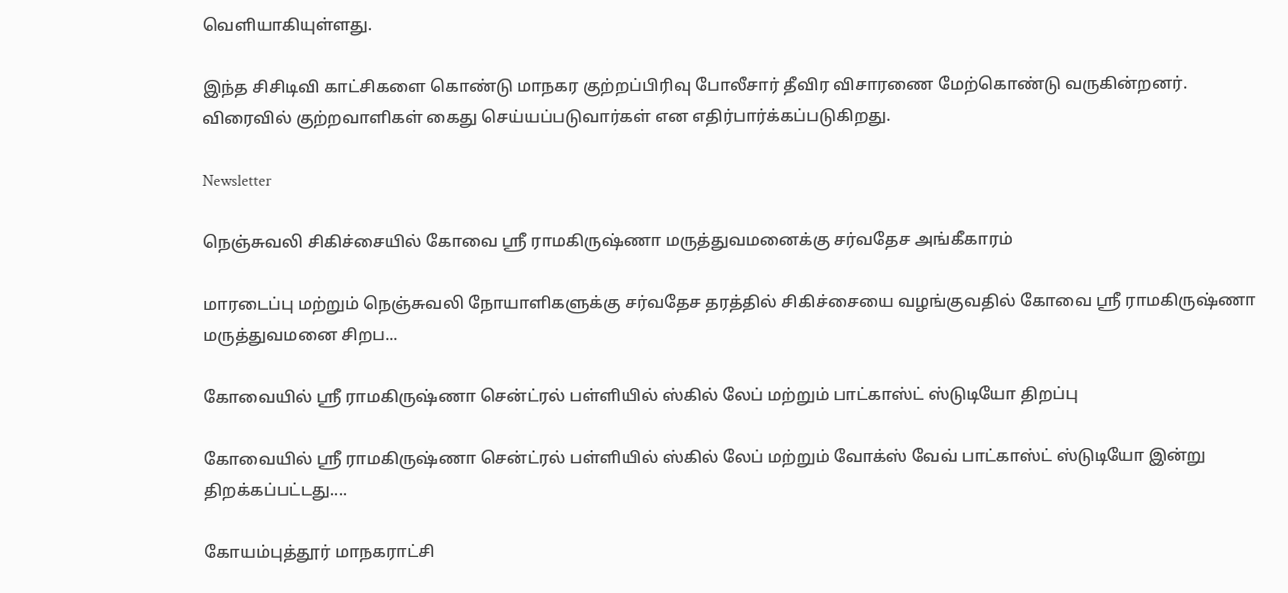வெளியாகியுள்ளது.

இந்த சிசிடிவி காட்சிகளை கொண்டு மாநகர குற்றப்பிரிவு போலீசார் தீவிர விசாரணை மேற்கொண்டு வருகின்றனர். விரைவில் குற்றவாளிகள் கைது செய்யப்படுவார்கள் என எதிர்பார்க்கப்படுகிறது.

Newsletter

நெஞ்சுவலி சிகிச்சையில் கோவை ஸ்ரீ ராமகிருஷ்ணா மருத்துவமனைக்கு சர்வதேச அங்கீகாரம்

மாரடைப்பு மற்றும் நெஞ்சுவலி நோயாளிகளுக்கு சர்வதேச தரத்தில் சிகிச்சையை வழங்குவதில் கோவை ஸ்ரீ ராமகிருஷ்ணா மருத்துவமனை சிறப...

கோவையில் ஸ்ரீ ராமகிருஷ்ணா சென்ட்ரல் பள்ளியில் ஸ்கில் லேப் மற்றும் பாட்காஸ்ட் ஸ்டுடியோ திறப்பு

கோவையில் ஸ்ரீ ராமகிருஷ்ணா சென்ட்ரல் பள்ளியில் ஸ்கில் லேப் மற்றும் வோக்ஸ் வேவ் பாட்காஸ்ட் ஸ்டுடியோ இன்று திறக்கப்பட்டது....

கோயம்புத்தூர் மாநகராட்சி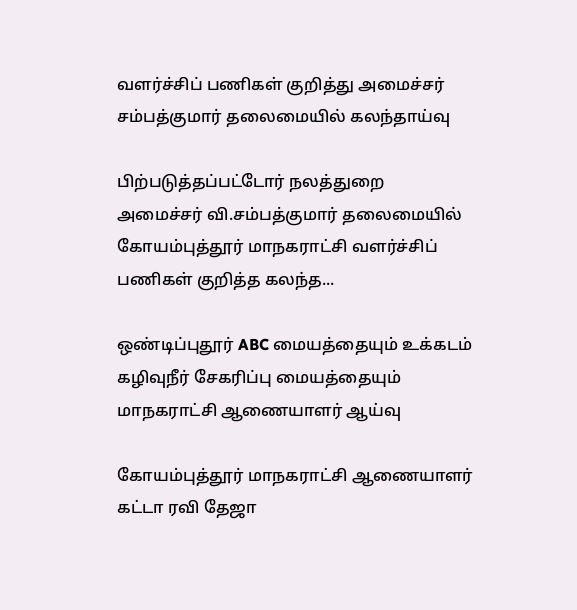வளர்ச்சிப் பணிகள் குறித்து அமைச்சர் சம்பத்குமார் தலைமையில் கலந்தாய்வு

பிற்படுத்தப்பட்டோர் நலத்துறை அமைச்சர் வி.சம்பத்குமார் தலைமையில் கோயம்புத்தூர் மாநகராட்சி வளர்ச்சிப் பணிகள் குறித்த கலந்த...

ஒண்டிப்புதூர் ABC மையத்தையும் உக்கடம் கழிவுநீர் சேகரிப்பு மையத்தையும் மாநகராட்சி ஆணையாளர் ஆய்வு

கோயம்புத்தூர் மாநகராட்சி ஆணையாளர் கட்டா ரவி தேஜா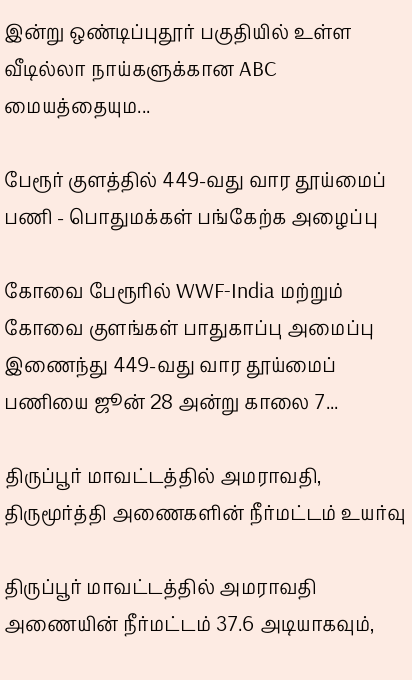இன்று ஒண்டிப்புதூர் பகுதியில் உள்ள வீடில்லா நாய்களுக்கான ABC மையத்தையும...

பேரூர் குளத்தில் 449-வது வார தூய்மைப் பணி - பொதுமக்கள் பங்கேற்க அழைப்பு

கோவை பேரூரில் WWF-India மற்றும் கோவை குளங்கள் பாதுகாப்பு அமைப்பு இணைந்து 449-வது வார தூய்மைப் பணியை ஜூன் 28 அன்று காலை 7...

திருப்பூர் மாவட்டத்தில் அமராவதி, திருமூர்த்தி அணைகளின் நீர்மட்டம் உயர்வு

திருப்பூர் மாவட்டத்தில் அமராவதி அணையின் நீர்மட்டம் 37.6 அடியாகவும்,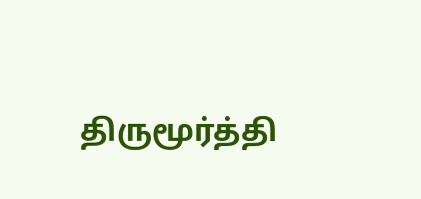திருமூர்த்தி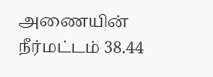அணையின் நீர்மட்டம் 38.44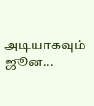அடியாகவும் ஜூன...